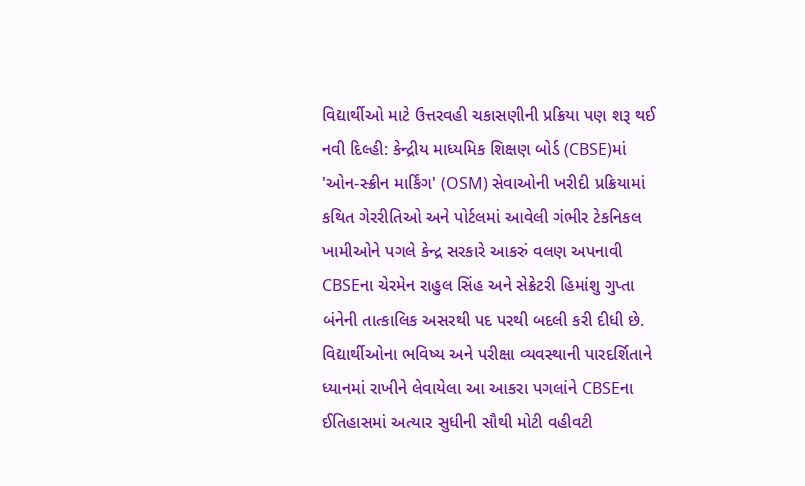વિદ્યાર્થીઓ માટે ઉત્તરવહી ચકાસણીની પ્રક્રિયા પણ શરૂ થઈ
નવી દિલ્હી: કેન્દ્રીય માધ્યમિક શિક્ષણ બોર્ડ (CBSE)માં 'ઓન-સ્ક્રીન માર્કિંગ' (OSM) સેવાઓની ખરીદી પ્રક્રિયામાં કથિત ગેરરીતિઓ અને પોર્ટલમાં આવેલી ગંભીર ટેકનિકલ ખામીઓને પગલે કેન્દ્ર સરકારે આકરું વલણ અપનાવી CBSEના ચેરમેન રાહુલ સિંહ અને સેક્રેટરી હિમાંશુ ગુપ્તા બંનેની તાત્કાલિક અસરથી પદ પરથી બદલી કરી દીધી છે. વિદ્યાર્થીઓના ભવિષ્ય અને પરીક્ષા વ્યવસ્થાની પારદર્શિતાને ધ્યાનમાં રાખીને લેવાયેલા આ આકરા પગલાંને CBSEના ઈતિહાસમાં અત્યાર સુધીની સૌથી મોટી વહીવટી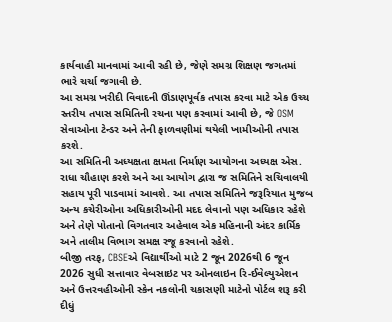કાર્યવાહી માનવામાં આવી રહી છે, જેણે સમગ્ર શિક્ષણ જગતમાં ભારે ચર્ચા જગાવી છે.
આ સમગ્ર ખરીદી વિવાદની ઊંડાણપૂર્વક તપાસ કરવા માટે એક ઉચ્ચ સ્તરીય તપાસ સમિતિની રચના પણ કરવામાં આવી છે, જે OSM સેવાઓના ટેન્ડર અને તેની ફાળવણીમાં થયેલી ખામીઓની તપાસ કરશે.
આ સમિતિની અધ્યક્ષતા ક્ષમતા નિર્માણ આયોગના અધ્યક્ષ એસ. રાધા ચૌહાણ કરશે અને આ આયોગ દ્વારા જ સમિતિને સચિવાલયી સહાય પૂરી પાડવામાં આવશે. આ તપાસ સમિતિને જરૂરિયાત મુજબ અન્ય કચેરીઓના અધિકારીઓની મદદ લેવાનો પણ અધિકાર રહેશે અને તેણે પોતાનો વિગતવાર અહેવાલ એક મહિનાની અંદર કાર્મિક અને તાલીમ વિભાગ સમક્ષ રજૂ કરવાનો રહેશે.
બીજી તરફ, CBSEએ વિદ્યાર્થીઓ માટે 2 જૂન 2026થી 6 જૂન 2026 સુધી સત્તાવાર વેબસાઇટ પર ઓનલાઇન રિ-ઈવેલ્યુએશન અને ઉત્તરવહીઓની સ્કેન નકલોની ચકાસણી માટેનો પોર્ટલ શરૂ કરી દીધું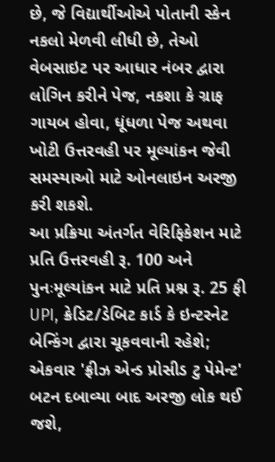છે, જે વિદ્યાર્થીઓએ પોતાની સ્કેન નકલો મેળવી લીધી છે, તેઓ વેબસાઇટ પર આધાર નંબર દ્વારા લોગિન કરીને પેજ, નકશા કે ગ્રાફ ગાયબ હોવા, ધૂંધળા પેજ અથવા ખોટી ઉત્તરવહી પર મૂલ્યાંકન જેવી સમસ્યાઓ માટે ઓનલાઇન અરજી કરી શકશે.
આ પ્રક્રિયા અંતર્ગત વેરિફિકેશન માટે પ્રતિ ઉત્તરવહી રૂ. 100 અને પુનઃમૂલ્યાંકન માટે પ્રતિ પ્રશ્ન રૂ. 25 ફી UPI, ક્રેડિટ/ડેબિટ કાર્ડ કે ઇન્ટરનેટ બેન્કિંગ દ્વારા ચૂકવવાની રહેશે; એકવાર 'ફ્રીઝ એન્ડ પ્રોસીડ ટુ પેમેન્ટ' બટન દબાવ્યા બાદ અરજી લોક થઈ જશે,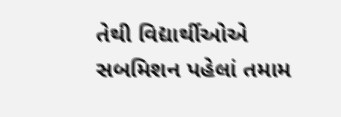તેથી વિદ્યાર્થીઓએ સબમિશન પહેલાં તમામ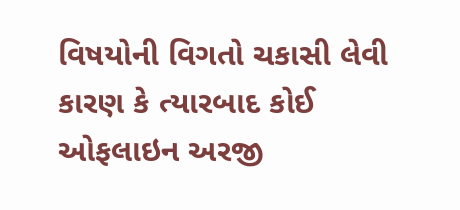વિષયોની વિગતો ચકાસી લેવી કારણ કે ત્યારબાદ કોઈ ઓફલાઇન અરજી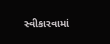સ્વીકારવામાં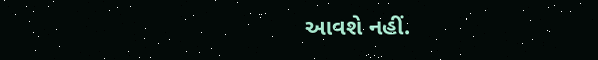આવશે નહીં.